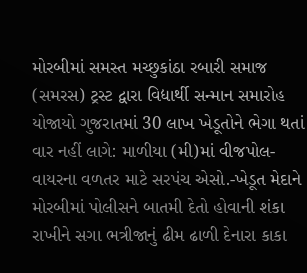મોરબીમાં સમસ્ત મચ્છુકાંઠા રબારી સમાજ (સમરસ) ટ્રસ્ટ દ્વારા વિદ્યાર્થી સન્માન સમારોહ યોજાયો ગુજરાતમાં 30 લાખ ખેડૂતોને ભેગા થતાં વાર નહીં લાગે: માળીયા (મી)માં વીજપોલ-વાયરના વળતર માટે સરપંચ એસો.-ખેડૂત મેદાને મોરબીમાં પોલીસને બાતમી દેતો હોવાની શંકા રાખીને સગા ભત્રીજાનું ઢીમ ઢાળી દેનારા કાકા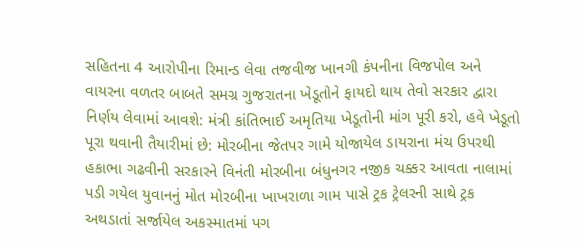સહિતના 4 આરોપીના રિમાન્ડ લેવા તજવીજ ખાનગી કંપનીના વિજપોલ અને વાયરના વળતર બાબતે સમગ્ર ગુજરાતના ખેડૂતોને ફાયદો થાય તેવો સરકાર દ્વારા નિર્ણય લેવામાં આવશે: મંત્રી કાંતિભાઈ અમૃતિયા ખેડૂતોની માંગ પૂરી કરો, હવે ખેડૂતો પૂરા થવાની તૈયારીમાં છે: મોરબીના જેતપર ગામે યોજાયેલ ડાયરાના મંચ ઉપરથી હકાભા ગઢવીની સરકારને વિનંતી મોરબીના બંધુનગર નજીક ચક્કર આવતા નાલામાં પડી ગયેલ યુવાનનું મોત મોરબીના ખાખરાળા ગામ પાસે ટ્રક ટ્રેલરની સાથે ટ્રક અથડાતાં સર્જાયેલ અકસ્માતમાં પગ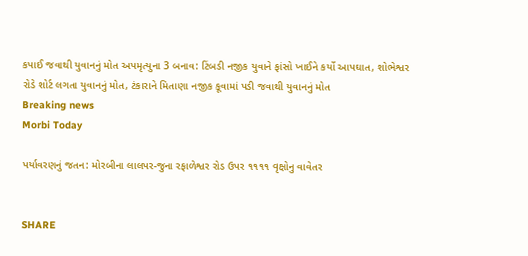કપાઈ જવાથી યુવાનનું મોત અપમૃત્યુના 3 બનાવ: ટિંબડી નજીક યુવાને ફાંસો ખાઈને કર્યો આપઘાત, શોભેશ્વર રોડે શોર્ટ લગતા યુવાનનું મોત, ટંકારાને મિતાણા નજીક કૂવામાં પડી જવાથી યુવાનનું મોત
Breaking news
Morbi Today

પર્યાવરણનું જતન: મોરબીના લાલપર-જુના રફાળેશ્વર રોડ ઉપર ૧૧૧૧ વૃક્ષોનુ વાવેતર


SHARE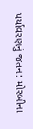પર્યાવરણનું જતન: મોરબીના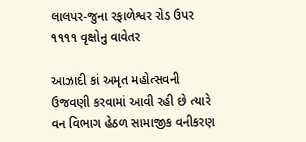લાલપર-જુના રફાળેશ્વર રોડ ઉપર ૧૧૧૧ વૃક્ષોનુ વાવેતર

આઝાદી કાં અમૃત મહોત્સવની ઉજવણી કરવામાં આવી રહી છે ત્યારે વન વિભાગ હેઠળ સામાજીક વનીકરણ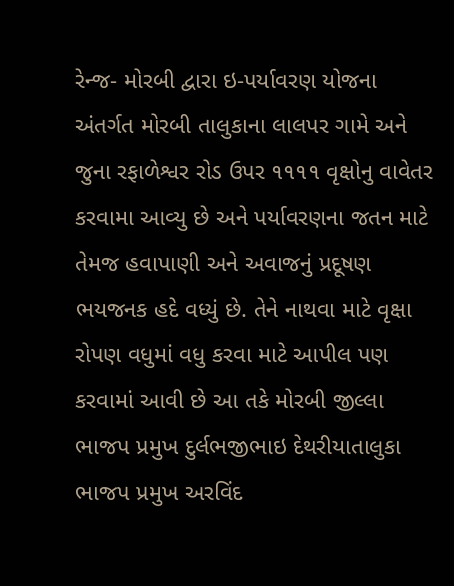રેન્જ- મોરબી દ્વારા ઇ-પર્યાવરણ યોજના અંતર્ગત મોરબી તાલુકાના લાલપર ગામે અને જુના રફાળેશ્વર રોડ ઉપર ૧૧૧૧ વૃક્ષોનુ વાવેતર કરવામા આવ્યુ છે અને પર્યાવરણના જતન માટે તેમજ હવાપાણી અને અવાજનું પ્રદૂષણ ભયજનક હદે વધ્યું છે. તેને નાથવા માટે વૃક્ષા રોપણ વધુમાં વધુ કરવા માટે આપીલ પણ કરવામાં આવી છે આ તકે મોરબી જીલ્લા ભાજપ પ્રમુખ દુર્લભજીભાઇ દેથરીયાતાલુકા ભાજપ પ્રમુખ અરવિંદ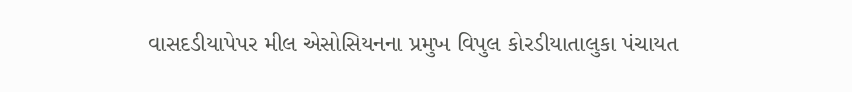વાસદડીયાપેપર મીલ એસોસિયનના પ્રમુખ વિપુલ કોરડીયાતાલુકા પંચાયત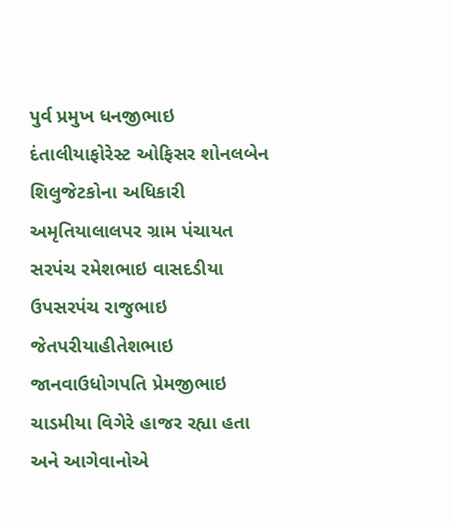પુર્વ પ્રમુખ ધનજીભાઇ દંતાલીયાફોરેસ્ટ ઓફિસર શોનલબેન શિલુજેટકોના અધિકારી અમૃતિયાલાલપર ગ્રામ પંચાયત સરપંચ રમેશભાઇ વાસદડીયા ઉપસરપંચ રાજુભાઇ જેતપરીયાહીતેશભાઇ જાનવાઉધોગપતિ પ્રેમજીભાઇ ચાડમીયા વિગેરે હાજર રહ્યા હતા અને આગેવાનોએ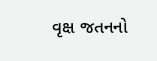વૃક્ષ જતનનો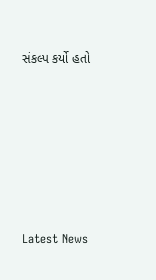સંકલ્પ કર્યો હતો






Latest News